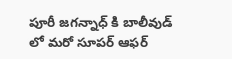పూరీ జగన్నాధ్ కి బాలీవుడ్ లో మరో సూపర్ ఆఫర్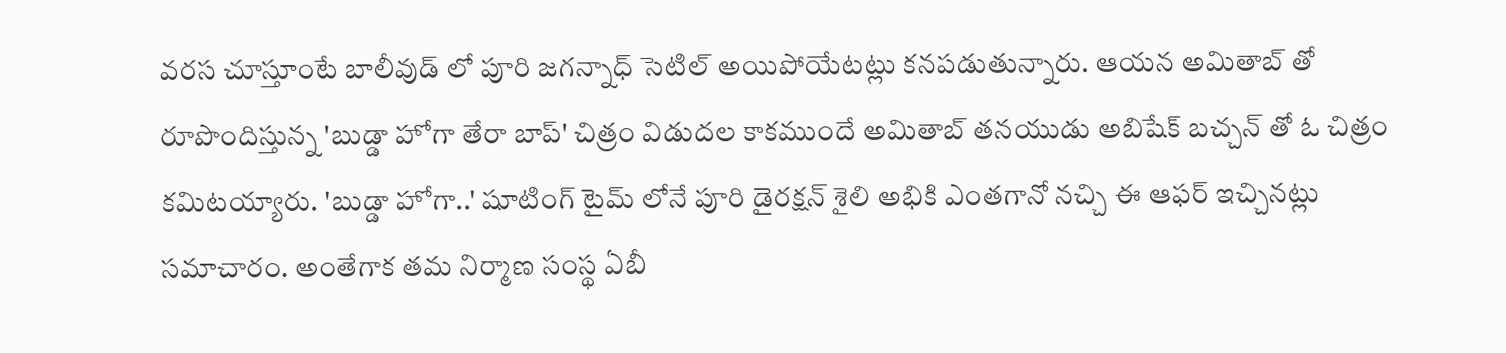వరస చూస్తూంటే బాలీవుడ్ లో పూరి జగన్నాధ్ సెటిల్ అయిపోయేటట్లు కనపడుతున్నారు. ఆయన అమితాబ్ తో రూపొందిస్తున్న 'బుడ్డా హోగా తేరా బాప్' చిత్రం విడుదల కాకముందే అమితాబ్ తనయుడు అబిషేక్ బచ్చన్ తో ఓ చిత్రం కమిటయ్యారు. 'బుడ్డా హోగా..' షూటింగ్ టైమ్ లోనే పూరి డైరక్షన్ శైలి అభికి ఎంతగానో నచ్చి ఈ ఆఫర్ ఇచ్చినట్లు సమాచారం. అంతేగాక తమ నిర్మాణ సంస్థ ఏబీ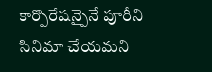కార్పొరేషన్పైనే పూరీని సినిమా చేయమని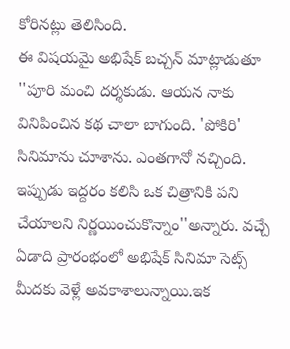కోరినట్లు తెలిసింది.
ఈ విషయమై అభిషేక్ బచ్చన్ మాట్లాడుతూ ''పూరి మంచి దర్శకుడు. ఆయన నాకు వినిపించిన కథ చాలా బాగుంది. 'పోకిరి' సినిమాను చూశాను. ఎంతగానో నచ్చింది. ఇప్పుడు ఇద్దరం కలిసి ఒక చిత్రానికి పని చేయాలని నిర్ణయించుకొన్నాం''అన్నారు. వచ్చే ఏడాది ప్రారంభంలో అభిషేక్ సినిమా సెట్స్ మీదకు వెళ్లే అవకాశాలున్నాయి.ఇక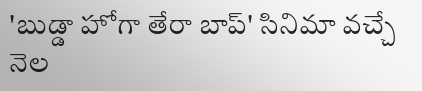'బుడ్డా హోగా తేరా బాప్' సినిమా వచ్చే నెల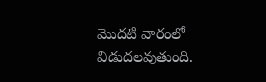మొదటి వారంలో విడుదలవుతుంది.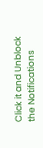Click it and Unblock the Notifications